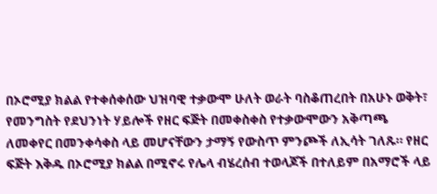በኦሮሚያ ክልል የተቀሰቀሰው ህዝባዊ ተቃውሞ ሁለት ወራት ባስቆጠረበት በአሁኑ ወቅት፣ የመንግስት የደህንነት ሃይሎች የዘር ፍጅት በመቀስቀስ የተቃውሞውን አቅጣጫ ለመቀየር በመንቀሳቀስ ላይ መሆናቸውን ታማኝ የውስጥ ምንጮች ለኢሳት ገለጹ። የዘር ፍጅት እቅዱ በኦሮሚያ ክልል በሚኖሩ የሌላ ብሄረሰብ ተወላጆች በተለይም በአማሮች ላይ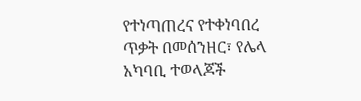የተነጣጠረና የተቀነባበረ ጥቃት በመሰንዘር፣ የሌላ አካባቢ ተወላጆች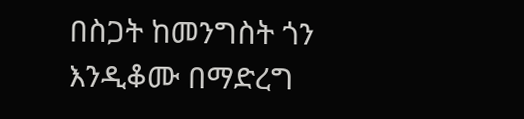በስጋት ከመንግስት ጎን እንዲቆሙ በማድረግ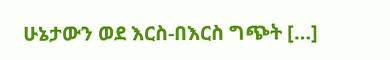ሁኔታውን ወደ እርስ-በእርስ ግጭት […]